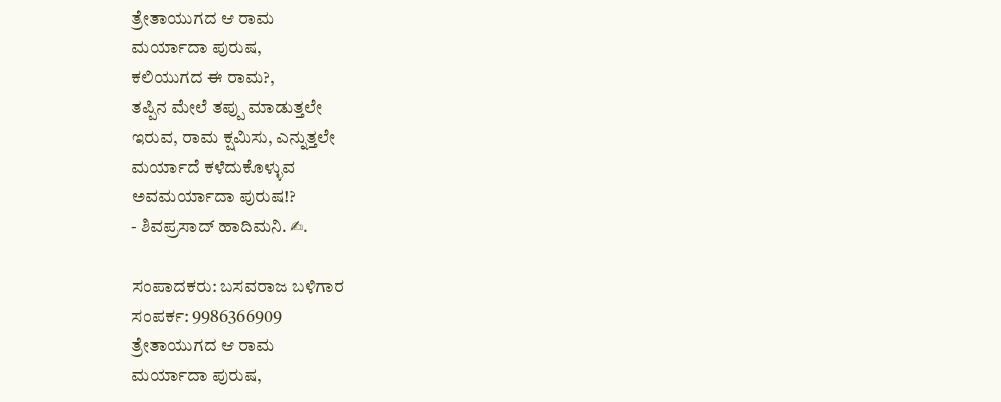ತ್ರೇತಾಯುಗದ ಆ ರಾಮ
ಮರ್ಯಾದಾ ಪುರುಷ,
ಕಲಿಯುಗದ ಈ ರಾಮ?,
ತಪ್ಪಿನ ಮೇಲೆ ತಪ್ಪು ಮಾಡುತ್ತಲೇ
ಇರುವ, ರಾಮ ಕ್ಷಮಿಸು, ಎನ್ನುತ್ತಲೇ
ಮರ್ಯಾದೆ ಕಳೆದುಕೊಳ್ಳುವ
ಅವಮರ್ಯಾದಾ ಪುರುಷ!?
- ಶಿವಪ್ರಸಾದ್ ಹಾದಿಮನಿ. ✍.

ಸಂಪಾದಕರು: ಬಸವರಾಜ ಬಳಿಗಾರ
ಸಂಪರ್ಕ: 9986366909
ತ್ರೇತಾಯುಗದ ಆ ರಾಮ
ಮರ್ಯಾದಾ ಪುರುಷ,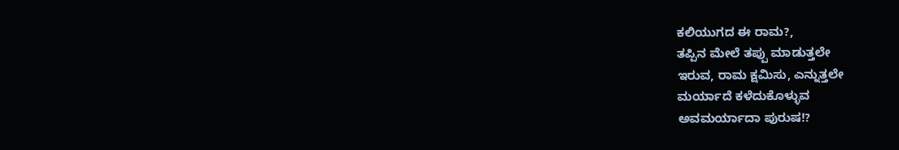ಕಲಿಯುಗದ ಈ ರಾಮ?,
ತಪ್ಪಿನ ಮೇಲೆ ತಪ್ಪು ಮಾಡುತ್ತಲೇ
ಇರುವ, ರಾಮ ಕ್ಷಮಿಸು, ಎನ್ನುತ್ತಲೇ
ಮರ್ಯಾದೆ ಕಳೆದುಕೊಳ್ಳುವ
ಅವಮರ್ಯಾದಾ ಪುರುಷ!?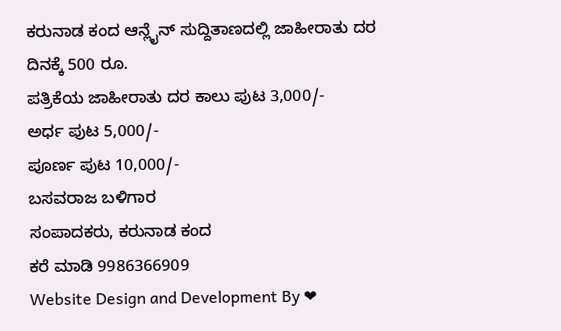ಕರುನಾಡ ಕಂದ ಆನ್ಲೈನ್ ಸುದ್ದಿತಾಣದಲ್ಲಿ ಜಾಹೀರಾತು ದರ ದಿನಕ್ಕೆ 500 ರೂ.
ಪತ್ರಿಕೆಯ ಜಾಹೀರಾತು ದರ ಕಾಲು ಪುಟ 3,000/-
ಅರ್ಧ ಪುಟ 5,000/-
ಪೂರ್ಣ ಪುಟ 10,000/-
ಬಸವರಾಜ ಬಳಿಗಾರ
ಸಂಪಾದಕರು, ಕರುನಾಡ ಕಂದ
ಕರೆ ಮಾಡಿ 9986366909
Website Design and Development By ❤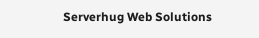Serverhug Web Solutions